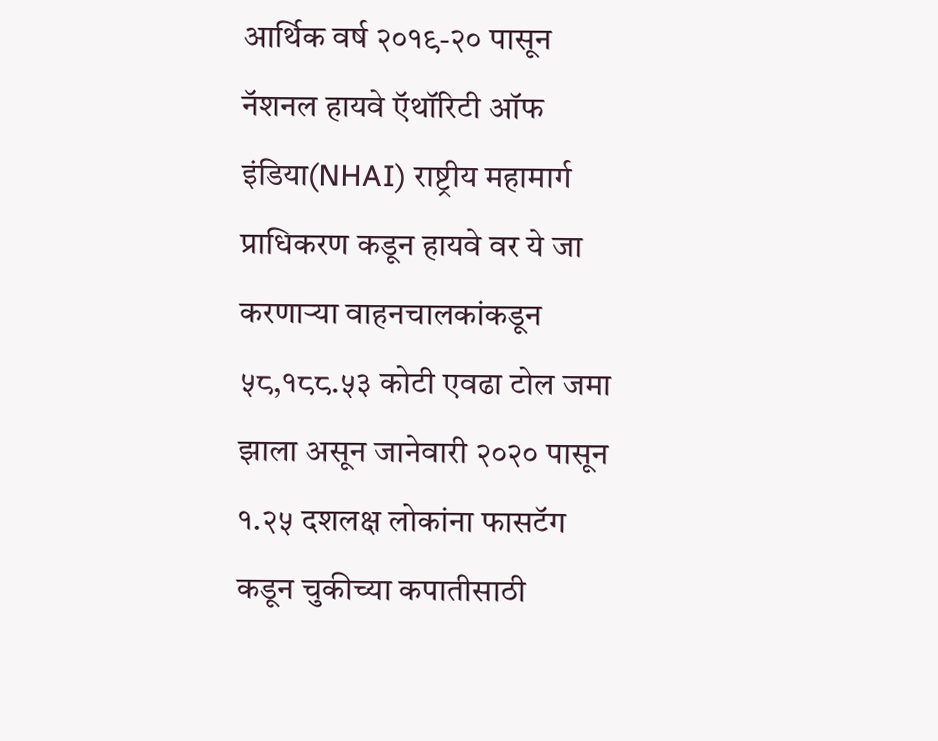आर्थिक वर्ष २०१९-२० पासून नॅशनल हायवे ऍथॉरिटी ऑफ इंडिया(NHAI) राष्ट्रीय महामार्ग प्राधिकरण कडून हायवे वर ये जा करणाऱ्या वाहनचालकांकडून ५८,१८८.५३ कोटी एवढा टोल जमा झाला असून जानेवारी २०२० पासून १.२५ दशलक्ष लोकांना फासटॅग कडून चुकीच्या कपातीसाठी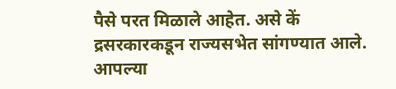पैसे परत मिळाले आहेत. असे कें द्रसरकारकडून राज्यसभेत सांगण्यात आले.
आपल्या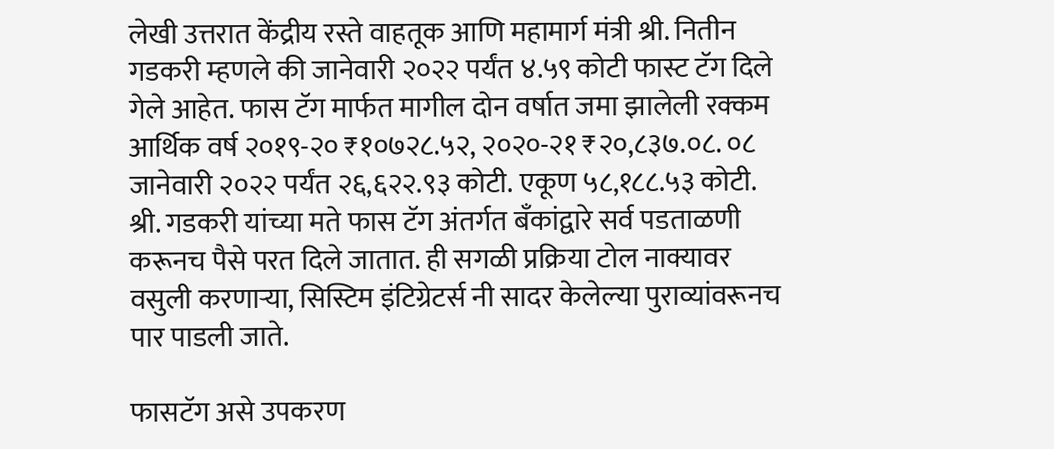लेखी उत्तरात केंद्रीय रस्ते वाहतूक आणि महामार्ग मंत्री श्री. नितीन गडकरी म्हणले की जानेवारी २०२२ पर्यंत ४.५९ कोटी फास्ट टॅग दिले गेले आहेत. फास टॅग मार्फत मागील दोन वर्षात जमा झालेली रक्कम आर्थिक वर्ष २०१९-२० ₹१०७२८.५२, २०२०-२१ ₹२०,८३७.०८. ०८ जानेवारी २०२२ पर्यंत २६,६२२.९३ कोटी. एकूण ५८,१८८.५३ कोटी. श्री. गडकरी यांच्या मते फास टॅग अंतर्गत बँकांद्वारे सर्व पडताळणी करूनच पैसे परत दिले जातात. ही सगळी प्रक्रिया टोल नाक्यावर वसुली करणाऱ्या, सिस्टिम इंटिग्रेटर्स नी सादर केलेल्या पुराव्यांवरूनच पार पाडली जाते.

फासटॅग असे उपकरण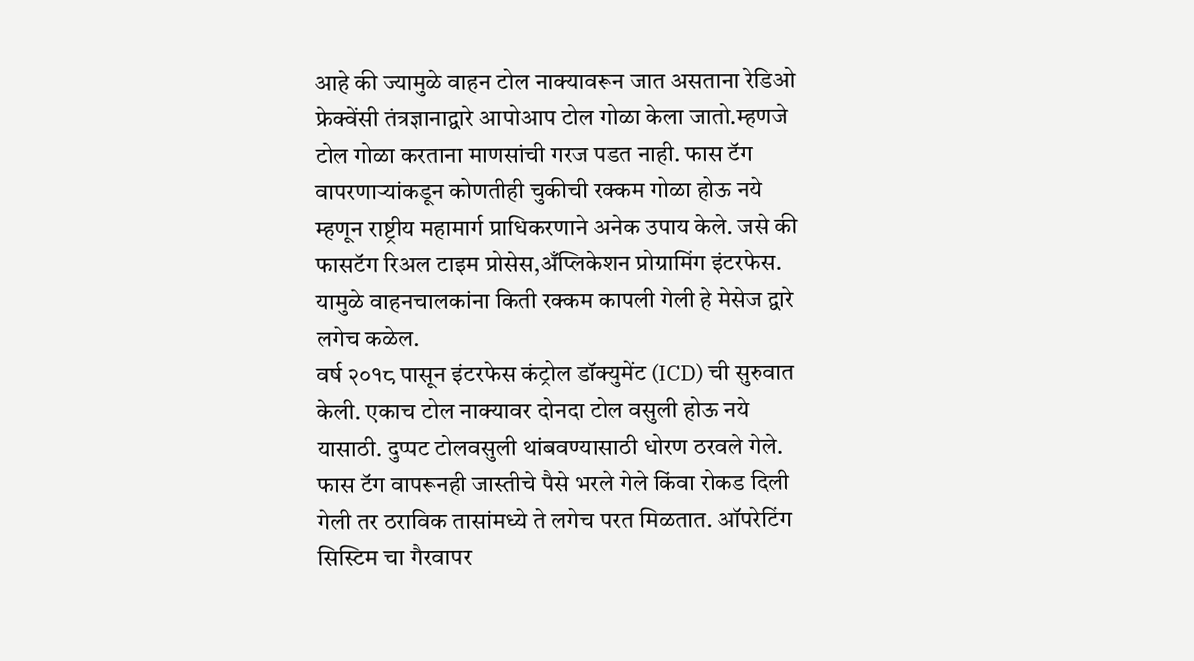आहे की ज्यामुळे वाहन टोल नाक्यावरून जात असताना रेडिओ फ्रेक्वेंसी तंत्रज्ञानाद्वारे आपोआप टोल गोळा केला जातो.म्हणजे टोल गोळा करताना माणसांची गरज पडत नाही. फास टॅग वापरणाऱ्यांकडून कोणतीही चुकीची रक्कम गोळा होऊ नये म्हणून राष्ट्रीय महामार्ग प्राधिकरणाने अनेक उपाय केले. जसे की फासटॅग रिअल टाइम प्रोसेस,अँप्लिकेशन प्रोग्रामिंग इंटरफेस. यामुळे वाहनचालकांना किती रक्कम कापली गेली हे मेसेज द्वारे लगेच कळेल.
वर्ष २०१८ पासून इंटरफेस कंट्रोल डॉक्युमेंट (ICD) ची सुरुवात केली. एकाच टोल नाक्यावर दोनदा टोल वसुली होऊ नये यासाठी. दुप्पट टोलवसुली थांबवण्यासाठी धोरण ठरवले गेले. फास टॅग वापरूनही जास्तीचे पैसे भरले गेले किंवा रोकड दिली गेली तर ठराविक तासांमध्ये ते लगेच परत मिळतात. ऑपरेटिंग सिस्टिम चा गैरवापर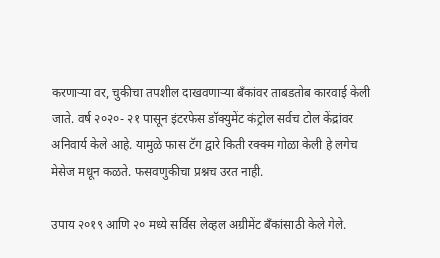करणाऱ्या वर, चुकीचा तपशील दाखवणाऱ्या बँकांवर ताबडतोब कारवाई केली जाते. वर्ष २०२०- २१ पासून इंटरफेस डॉक्युमेंट कंट्रोल सर्वच टोल केंद्रांवर अनिवार्य केले आहे. यामुळे फास टॅग द्वारे किती रक्क्म गोळा केली हे लगेच मेसेज मधून कळते. फसवणुकीचा प्रश्नच उरत नाही.

उपाय २०१९ आणि २० मध्ये सर्विस लेव्हल अग्रीमेंट बँकांसाठी केले गेले.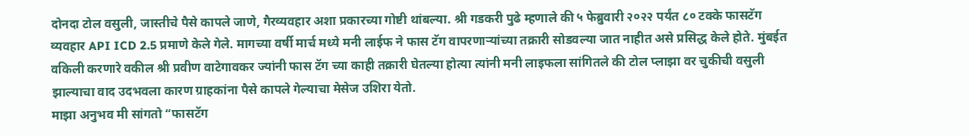दोनदा टोल वसुली, जास्तीचे पैसे कापले जाणे, गैरव्यवहार अशा प्रकारच्या गोष्टी थांबल्या. श्री गडकरी पुढे म्हणाले की ५ फेब्रुवारी २०२२ पर्यंत ८० टक्के फासटॅग व्यवहार API ICD 2.5 प्रमाणे केले गेले. मागच्या वर्षी मार्च मध्ये मनी लाईफ ने फास टॅग वापरणाऱ्यांच्या तक्रारी सोडवल्या जात नाहीत असे प्रसिद्ध केले होते. मुंबईत वकिली करणारे वकील श्री प्रवीण वाटेगावकर ज्यांनी फास टॅग च्या काही तक्रारी घेतल्या होत्या त्यांनी मनी लाइफला सांगितले की टोल प्लाझा वर चुकीची वसुली झाल्याचा वाद उदभवला कारण ग्राहकांना पैसे कापले गेल्याचा मेसेज उशिरा येतो.
माझा अनुभव मी सांगतो “फासटॅग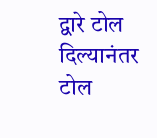द्वारे टोल दिल्यानंतर टोल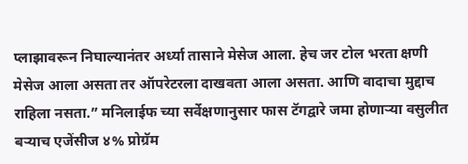प्लाझावरून निघाल्यानंतर अर्ध्या तासाने मेसेज आला. हेच जर टोल भरता क्षणी मेसेज आला असता तर ऑपरेटरला दाखवता आला असता. आणि वादाचा मुद्दाच राहिला नसता.” मनिलाईफ च्या सर्वेक्षणानुसार फास टॅगद्वारे जमा होणाऱ्या वसुलीत बऱ्याच एजेंसीज ४% प्रोग्रॅम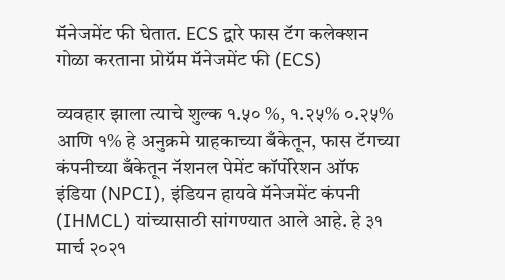मॅनेजमेंट फी घेतात. ECS द्वारे फास टॅग कलेक्शन गोळा करताना प्रोग्रॅम मॅनेजमेंट फी (ECS)

व्यवहार झाला त्याचे शुल्क १.५० %, १.२५% ०.२५% आणि १% हे अनुक्रमे ग्राहकाच्या बँकेतून, फास टॅगच्या कंपनीच्या बँकेतून नॅशनल पेमेंट कॉर्पोरेशन ऑफ इंडिया (NPCI), इंडियन हायवे मॅनेजमेंट कंपनी (IHMCL) यांच्यासाठी सांगण्यात आले आहे. हे ३१ मार्च २०२१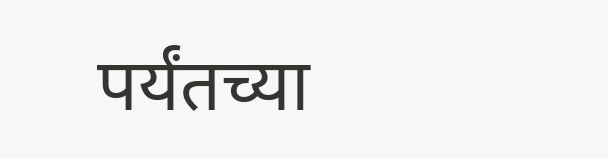पर्यंतच्या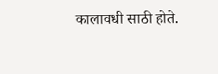कालावधी साठी होते.